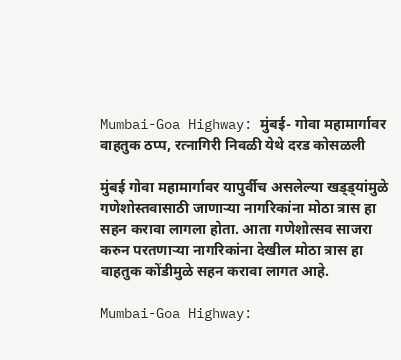Mumbai-Goa Highway: मुंबई- गोवा महामार्गावर वाहतुक ठप्प, रत्नागिरी निवळी येथे दरड कोसळली

मुंबई गोवा महामार्गावर यापुर्वीच असलेल्या खड्ड्यांमुळे गणेशोस्तवासाठी जाणाऱ्या नागरिकांना मोठा त्रास हा सहन करावा लागला होता. आता गणेशोत्सव साजरा करुन परतणाऱ्या नागरिकांना देखील मोठा त्रास हा वाहतुक कोंडीमुळे सहन करावा लागत आहे.

Mumbai-Goa Highway: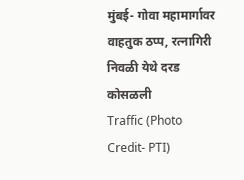मुंबई- गोवा महामार्गावर वाहतुक ठप्प, रत्नागिरी निवळी येथे दरड कोसळली
Traffic (Photo Credit- PTI)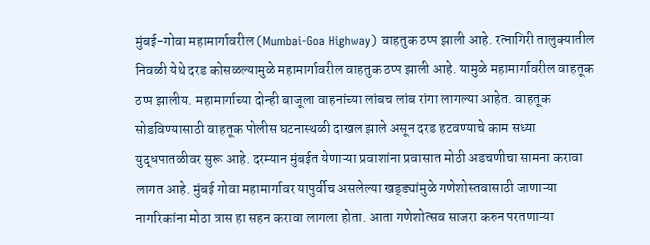मुंबई-गोवा महामार्गावरील (Mumbai-Goa Highway) वाहतुक ठप्प झाली आहे. रत्नागिरी तालुक्यातील निवळी येथे दरड कोसळल्यामुळे महामार्गावरील वाहतुक ठप्प झाली आहे. यामुळे महामार्गावरील वाहतूक ठप्प झालीय. महामार्गाच्या दोन्ही बाजूला वाहनांच्या लांबच लांब रांगा लागल्या आहेत. वाहतूक सोडविण्यासाठी वाहतूक पोलीस घटनास्थळी दाखल झाले असून दरड हटवण्याचे काम सध्या युद्धपातळीवर सुरू आहे. दरम्यान मुंबईत येणाऱ्या प्रवाशांना प्रवासात मोठी अडचणीचा सामना करावा लागत आहे. मुंबई गोवा महामार्गावर यापुर्वीच असलेल्या खड्ड्यांमुळे गणेशोस्तवासाठी जाणाऱ्या नागरिकांना मोठा त्रास हा सहन करावा लागला होता. आता गणेशोत्सव साजरा करुन परतणाऱ्या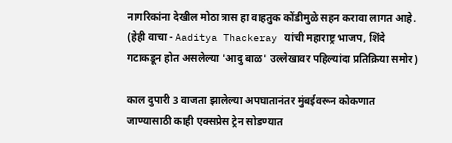नागरिकांना देखील मोठा त्रास हा वाहतुक कोंडीमुळे सहन करावा लागत आहे.  (हेही वाचा - Aaditya Thackeray यांची महाराष्ट्र भाजप, शिंदे गटाकडून होत असलेल्या 'आदु बाळ' उल्लेखावर पहिल्यांदा प्रतिक्रिया समोर)

काल दुपारी 3 वाजता झालेल्या अपघातानंतर मुंबईवरून कोकणात जाण्यासाठी काही एक्सप्रेस ट्रेन सोडण्यात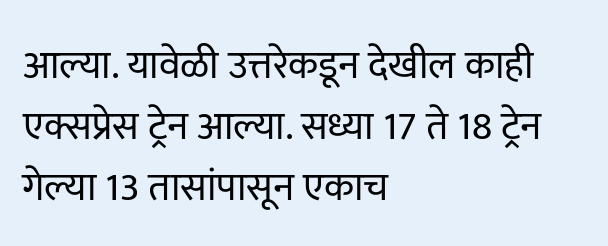आल्या. यावेळी उत्तरेकडून देखील काही एक्सप्रेस ट्रेन आल्या. सध्या 17 ते 18 ट्रेन गेल्या 13 तासांपासून एकाच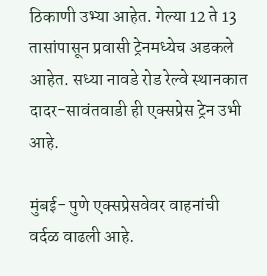ठिकाणी उभ्या आहेत. गेल्या 12 ते 13 तासांपासून प्रवासी ट्रेनमध्येच अडकले आहेत. सध्या नावडे रोड रेल्वे स्थानकात दादर-सावंतवाडी ही एक्सप्रेस ट्रेन उभी आहे.

मुंबई- पुणे एक्सप्रेसवेवर वाहनांची वर्दळ वाढली आहे.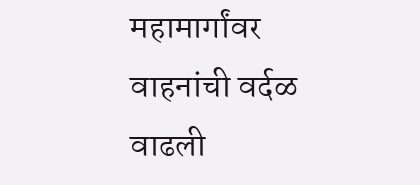महामार्गांवर वाहनांची वर्दळ वाढली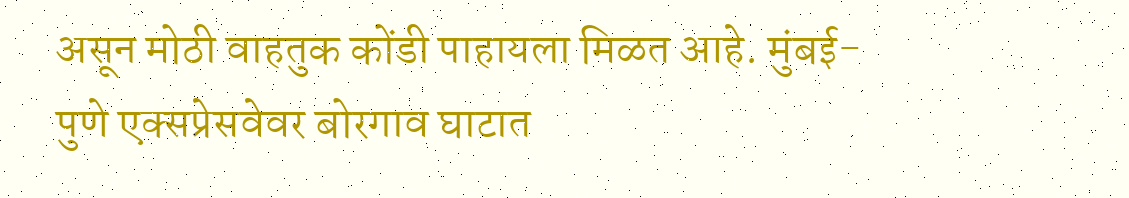असून मोठी वाहतुक कोंडी पाहायला मिळत आहे. मुंबई- पुणे एक्सप्रेसवेवर बोरगाव घाटात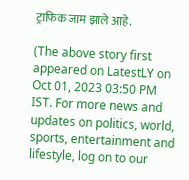ट्राफिक जाम झाले आहे.

(The above story first appeared on LatestLY on Oct 01, 2023 03:50 PM IST. For more news and updates on politics, world, sports, entertainment and lifestyle, log on to our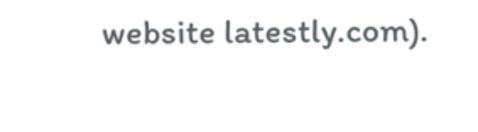website latestly.com).